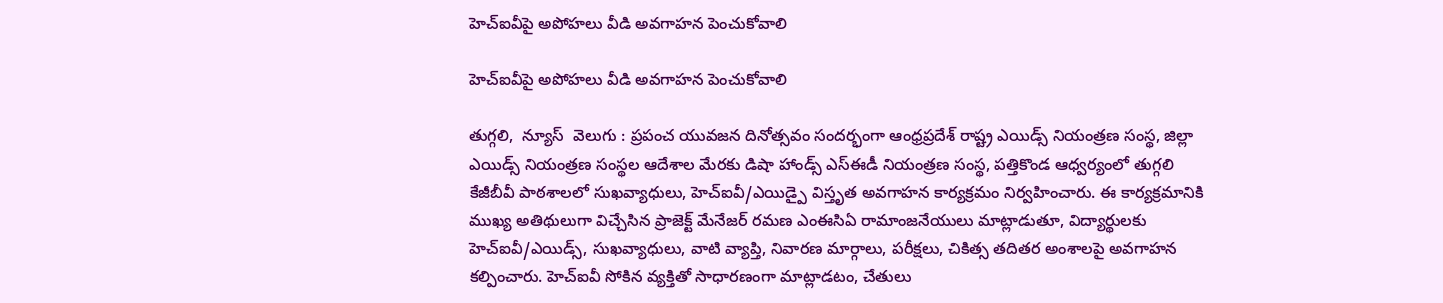హెచ్ఐవీపై అపోహలు వీడి అవగాహన పెంచుకోవాలి

హెచ్ఐవీపై అపోహలు వీడి అవగాహన పెంచుకోవాలి

తుగ్గలి,  న్యూస్  వెలుగు : ప్రపంచ యువజన దినోత్సవం సందర్భంగా ఆంధ్రప్రదేశ్ రాష్ట్ర ఎయిడ్స్ నియంత్రణ సంస్థ, జిల్లా ఎయిడ్స్ నియంత్రణ సంస్థల ఆదేశాల మేరకు డిషా హాండ్స్ ఎస్ఈడీ నియంత్రణ సంస్థ, పత్తికొండ ఆధ్వర్యంలో తుగ్గలి కేజీబీవీ పాఠశాలలో సుఖవ్యాధులు, హెచ్ఐవీ/ఎయిడ్పై విస్తృత అవగాహన కార్యక్రమం నిర్వహించారు. ఈ కార్యక్రమానికి ముఖ్య అతిథులుగా విచ్చేసిన ప్రాజెక్ట్ మేనేజర్ రమణ ఎంఈసిఏ రామాంజనేయులు మాట్లాడుతూ, విద్యార్థులకు హెచ్ఐవీ/ఎయిడ్స్, సుఖవ్యాధులు, వాటి వ్యాప్తి, నివారణ మార్గాలు, పరీక్షలు, చికిత్స తదితర అంశాలపై అవగాహన కల్పించారు. హెచ్ఐవీ సోకిన వ్యక్తితో సాధారణంగా మాట్లాడటం, చేతులు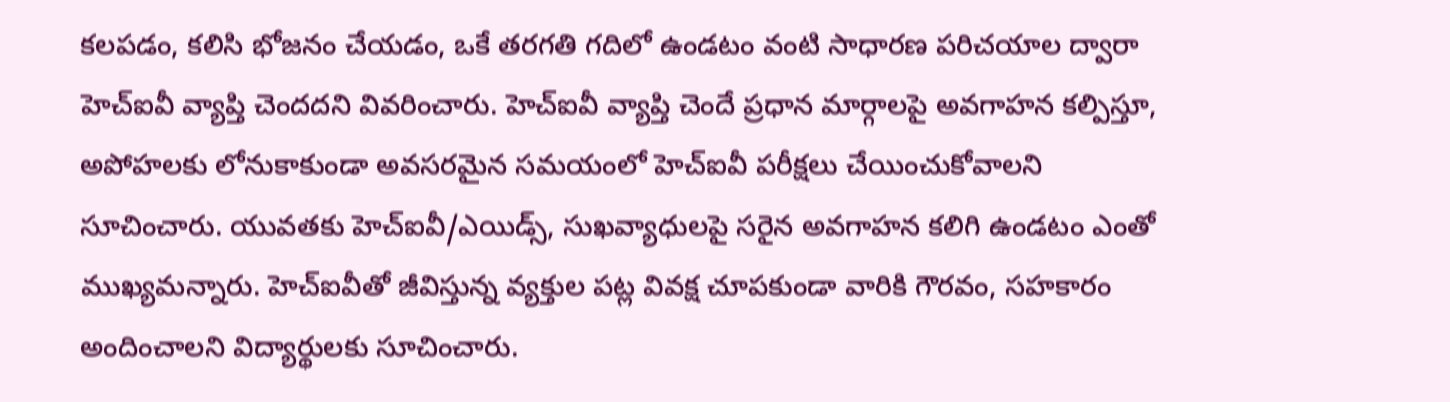కలపడం, కలిసి భోజనం చేయడం, ఒకే తరగతి గదిలో ఉండటం వంటి సాధారణ పరిచయాల ద్వారా హెచ్ఐవీ వ్యాప్తి చెందదని వివరించారు. హెచ్ఐవీ వ్యాప్తి చెందే ప్రధాన మార్గాలపై అవగాహన కల్పిస్తూ, అపోహలకు లోనుకాకుండా అవసరమైన సమయంలో హెచ్ఐవీ పరీక్షలు చేయించుకోవాలని సూచించారు. యువతకు హెచ్ఐవీ/ఎయిడ్స్, సుఖవ్యాధులపై సరైన అవగాహన కలిగి ఉండటం ఎంతో ముఖ్యమన్నారు. హెచ్ఐవీతో జీవిస్తున్న వ్యక్తుల పట్ల వివక్ష చూపకుండా వారికి గౌరవం, సహకారం అందించాలని విద్యార్థులకు సూచించారు.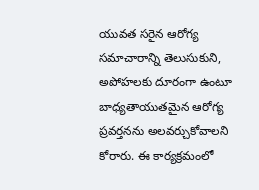యువత సరైన ఆరోగ్య సమాచారాన్ని తెలుసుకుని, అపోహలకు దూరంగా ఉంటూ బాధ్యతాయుతమైన ఆరోగ్య ప్రవర్తనను అలవర్చుకోవాలని కోరారు. ఈ కార్యక్రమంలో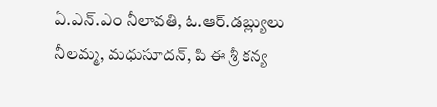ఏ.ఎన్.ఎం నీలావతి, ఓ.ఆర్.డబ్ల్యులు నీలమ్మ, మధుసూదన్, పి ఈ శ్రీ కన్య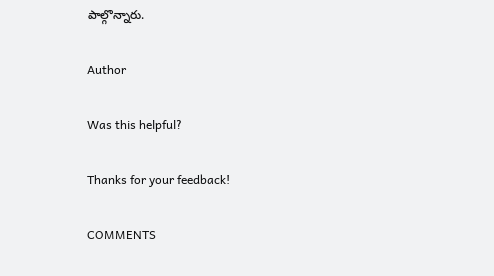పాల్గొన్నారు.

Author

Was this helpful?

Thanks for your feedback!

COMMENTS